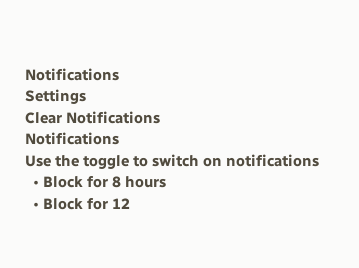Notifications
Settings
Clear Notifications
Notifications
Use the toggle to switch on notifications
  • Block for 8 hours
  • Block for 12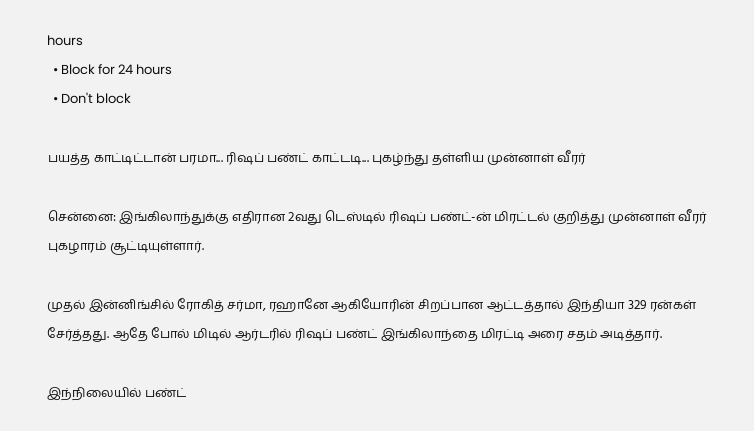hours
  • Block for 24 hours
  • Don't block

பயத்த காட்டிட்டான் பரமா... ரிஷப் பண்ட் காட்டடி... புகழ்ந்து தள்ளிய முன்னாள் வீரர்

சென்னை: இங்கிலாந்துக்கு எதிரான 2வது டெஸ்டில் ரிஷப் பண்ட்-ன் மிரட்டல் குறித்து முன்னாள் வீரர் புகழாரம் சூட்டியுள்ளார்.

முதல் இன்னிங்சில் ரோகித் சர்மா, ரஹானே ஆகியோரின் சிறப்பான ஆட்டத்தால் இந்தியா 329 ரன்கள் சேர்த்தது. ஆதே போல் மிடில் ஆர்டரில் ரிஷப் பண்ட் இங்கிலாந்தை மிரட்டி அரை சதம் அடித்தார்.

இந்நிலையில் பண்ட்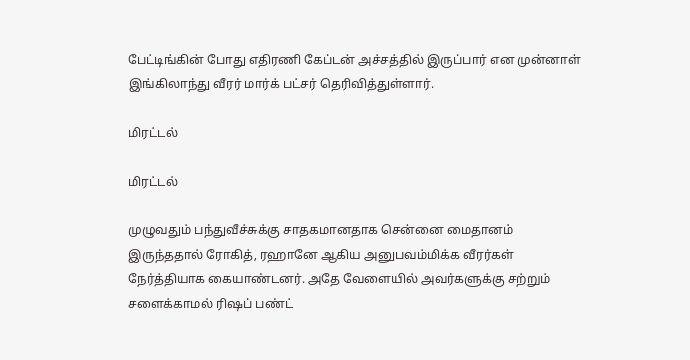பேட்டிங்கின் போது எதிரணி கேப்டன் அச்சத்தில் இருப்பார் என முன்னாள் இங்கிலாந்து வீரர் மார்க் பட்சர் தெரிவித்துள்ளார்.

மிரட்டல்

மிரட்டல்

முழுவதும் பந்துவீச்சுக்கு சாதகமானதாக சென்னை மைதானம் இருந்ததால் ரோகித், ரஹானே ஆகிய அனுபவம்மிக்க வீரர்கள் நேர்த்தியாக கையாண்டனர். அதே வேளையில் அவர்களுக்கு சற்றும் சளைக்காமல் ரிஷப் பண்ட்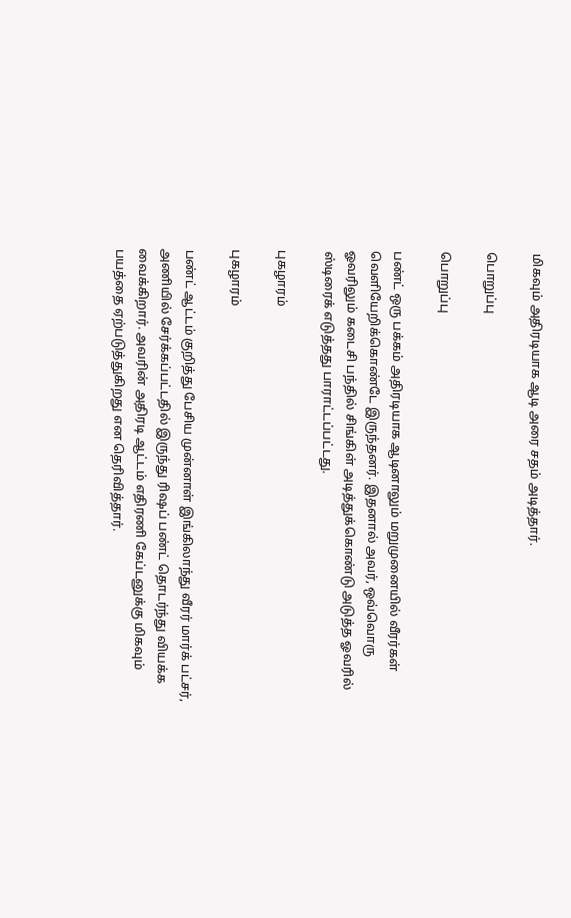மிகவும் அதிரடியாக ஆடி அரை சதம் அடித்தார்.

பொறுப்பு

பொறுப்பு

பண்ட் ஒரு பக்கம் அதிரடியாக ஆடினாலும் மறுமுனையில் வீரர்கள் வெளியேறிக்கொண்டே இருந்தனர். இதனால் அவர், ஒவ்வொரு ஓவரிலும் கடைசி பந்தில் சிங்கிள் அடித்துக்கொண்டு அடுத்த ஓவரில் ஸ்டிரைக் எடுத்தது பாராட்டப்பட்டது.

புகழாரம்

புகழாரம்

பண்ட் ஆட்டம் குறித்து பேசிய முன்னாள் இங்கிலாந்து வீரர் மார்க் பட்சர், அணியில் சேர்க்கப்பட்டதில் இருந்து ரிஷப் பண்ட் தொடர்ந்து வியக்க வைக்கிறார். அவரின் அதிரடி ஆட்டம் எதிரணி கேப்டனுக்கு மிகவும் பயத்தை ஏற்படுத்துகிறது என தெரிவித்தார்.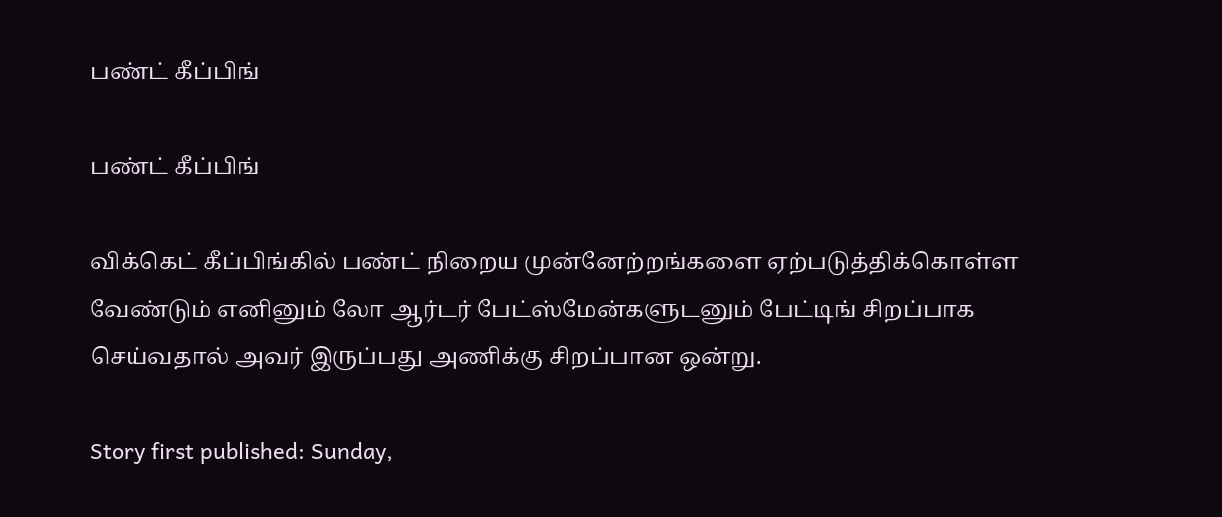பண்ட் கீப்பிங்

பண்ட் கீப்பிங்

விக்கெட் கீப்பிங்கில் பண்ட் நிறைய முன்னேற்றங்களை ஏற்படுத்திக்கொள்ள வேண்டும் எனினும் லோ ஆர்டர் பேட்ஸ்மேன்களுடனும் பேட்டிங் சிறப்பாக செய்வதால் அவர் இருப்பது அணிக்கு சிறப்பான ஒன்று.

Story first published: Sunday,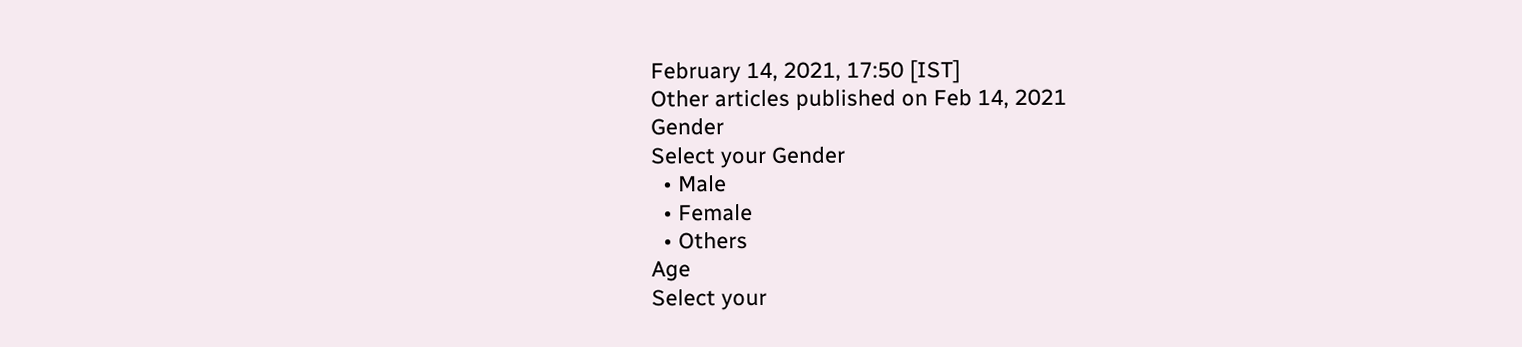February 14, 2021, 17:50 [IST]
Other articles published on Feb 14, 2021
Gender
Select your Gender
  • Male
  • Female
  • Others
Age
Select your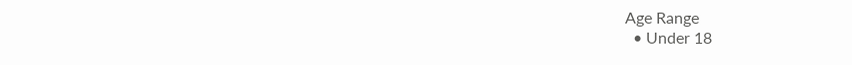Age Range
  • Under 18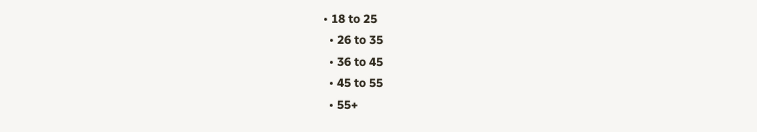• 18 to 25
  • 26 to 35
  • 36 to 45
  • 45 to 55
  • 55+